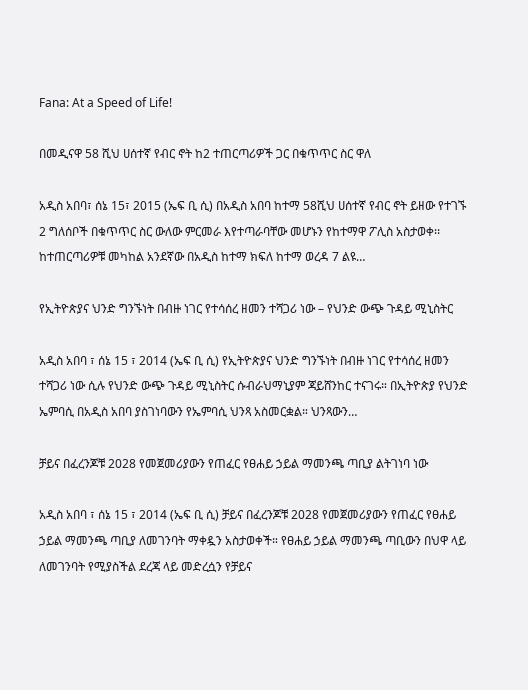Fana: At a Speed of Life!

በመዲናዋ 58 ሺህ ሀሰተኛ የብር ኖት ከ2 ተጠርጣሪዎች ጋር በቁጥጥር ስር ዋለ

አዲስ አበባ፣ ሰኔ 15፣ 2015 (ኤፍ ቢ ሲ) በአዲስ አበባ ከተማ 58ሺህ ሀሰተኛ የብር ኖት ይዘው የተገኙ 2 ግለሰቦች በቁጥጥር ስር ውለው ምርመራ እየተጣራባቸው መሆኑን የከተማዋ ፖሊስ አስታወቀ፡፡ ከተጠርጣሪዎቹ መካከል አንደኛው በአዲስ ከተማ ክፍለ ከተማ ወረዳ 7 ልዩ…

የኢትዮጵያና ህንድ ግንኙነት በብዙ ነገር የተሳሰረ ዘመን ተሻጋሪ ነው – የህንድ ውጭ ጉዳይ ሚኒስትር

አዲስ አበባ ፣ ሰኔ 15 ፣ 2014 (ኤፍ ቢ ሲ) የኢትዮጵያና ህንድ ግንኙነት በብዙ ነገር የተሳሰረ ዘመን ተሻጋሪ ነው ሲሉ የህንድ ውጭ ጉዳይ ሚኒስትር ሱብራህማኒያም ጃይሸንከር ተናገሩ። በኢትዮጵያ የህንድ ኤምባሲ በአዲስ አበባ ያስገነባውን የኤምባሲ ህንጻ አስመርቋል። ህንጻውን…

ቻይና በፈረንጆቹ 2028 የመጀመሪያውን የጠፈር የፀሐይ ኃይል ማመንጫ ጣቢያ ልትገነባ ነው

አዲስ አበባ ፣ ሰኔ 15 ፣ 2014 (ኤፍ ቢ ሲ) ቻይና በፈረንጆቹ 2028 የመጀመሪያውን የጠፈር የፀሐይ ኃይል ማመንጫ ጣቢያ ለመገንባት ማቀዷን አስታወቀች። የፀሐይ ኃይል ማመንጫ ጣቢውን በህዋ ላይ ለመገንባት የሚያስችል ደረጃ ላይ መድረሷን የቻይና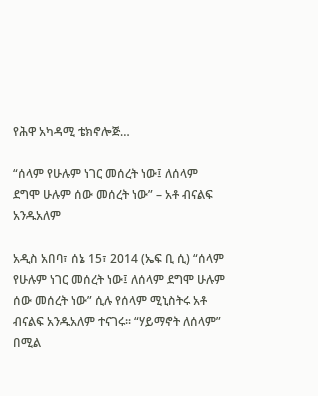የሕዋ አካዳሚ ቴክኖሎጅ…

“ሰላም የሁሉም ነገር መሰረት ነው፤ ለሰላም ደግሞ ሁሉም ሰው መሰረት ነው” – አቶ ብናልፍ አንዱአለም

አዲስ አበባ፣ ሰኔ 15፣ 2014 (ኤፍ ቢ ሲ) “ሰላም የሁሉም ነገር መሰረት ነው፤ ለሰላም ደግሞ ሁሉም ሰው መሰረት ነው” ሲሉ የሰላም ሚኒስትሩ አቶ ብናልፍ አንዱአለም ተናገሩ፡፡ “ሃይማኖት ለሰላም” በሚል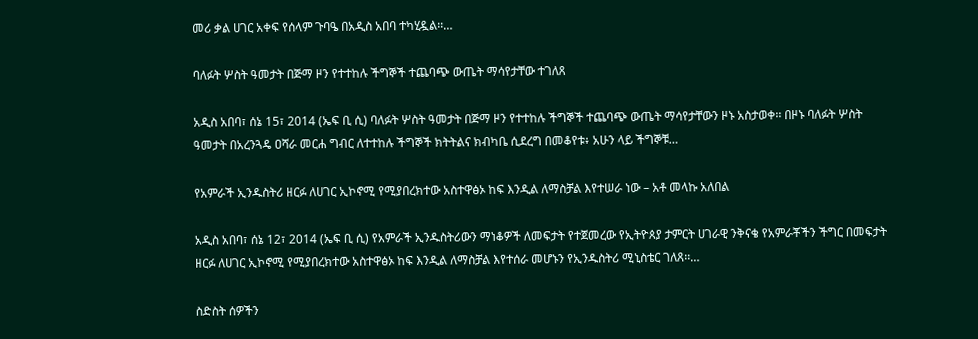መሪ ቃል ሀገር አቀፍ የሰላም ጉባዔ በአዲስ አበባ ተካሂዷል፡፡…

ባለፉት ሦስት ዓመታት በጅማ ዞን የተተከሉ ችግኞች ተጨባጭ ውጤት ማሳየታቸው ተገለጸ

አዲስ አበባ፣ ሰኔ 15፣ 2014 (ኤፍ ቢ ሲ) ባለፉት ሦስት ዓመታት በጅማ ዞን የተተከሉ ችግኞች ተጨባጭ ውጤት ማሳየታቸውን ዞኑ አስታወቀ፡፡ በዞኑ ባለፉት ሦስት ዓመታት በአረንጓዴ ዐሻራ መርሐ ግብር ለተተከሉ ችግኞች ክትትልና ክብካቤ ሲደረግ በመቆየቱ፥ አሁን ላይ ችግኞቹ…

የአምራች ኢንዱስትሪ ዘርፉ ለሀገር ኢኮኖሚ የሚያበረክተው አስተዋፅኦ ከፍ እንዲል ለማስቻል እየተሠራ ነው – አቶ መላኩ አለበል

አዲስ አበባ፣ ሰኔ 12፣ 2014 (ኤፍ ቢ ሲ) የአምራች ኢንዱስትሪውን ማነቆዎች ለመፍታት የተጀመረው የኢትዮጰያ ታምርት ሀገራዊ ንቅናቄ የአምራቾችን ችግር በመፍታት ዘርፉ ለሀገር ኢኮኖሚ የሚያበረክተው አስተዋፅኦ ከፍ እንዲል ለማስቻል እየተሰራ መሆኑን የኢንዱስትሪ ሚኒስቴር ገለጸ፡፡…

ስድስት ሰዎችን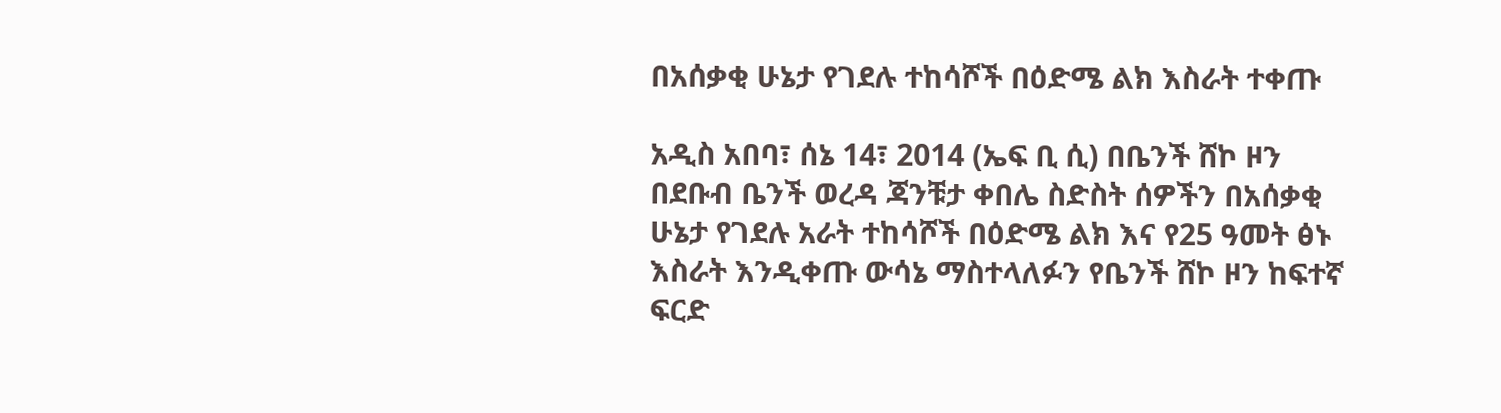በአሰቃቂ ሁኔታ የገደሉ ተከሳሾች በዕድሜ ልክ እስራት ተቀጡ

አዲስ አበባ፣ ሰኔ 14፣ 2014 (ኤፍ ቢ ሲ) በቤንች ሸኮ ዞን በደቡብ ቤንች ወረዳ ጃንቹታ ቀበሌ ስድስት ሰዎችን በአሰቃቂ ሁኔታ የገደሉ አራት ተከሳሾች በዕድሜ ልክ እና የ25 ዓመት ፅኑ እስራት እንዲቀጡ ውሳኔ ማስተላለፉን የቤንች ሸኮ ዞን ከፍተኛ ፍርድ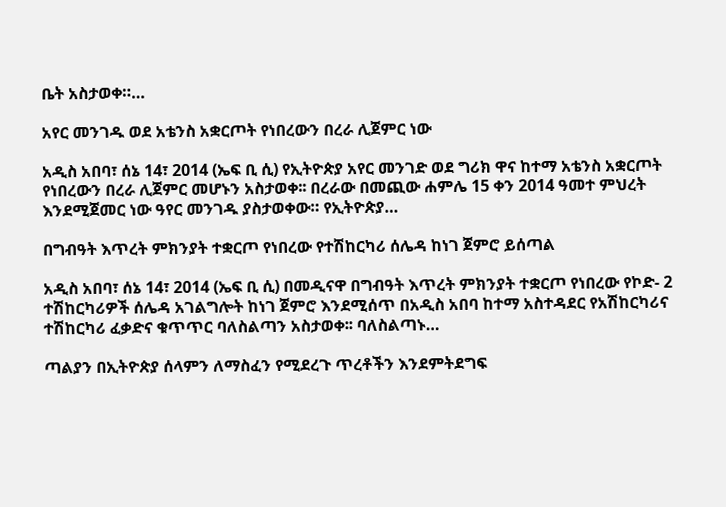ቤት አስታወቀ።…

አየር መንገዱ ወደ አቴንስ አቋርጦት የነበረውን በረራ ሊጀምር ነው

አዲስ አበባ፣ ሰኔ 14፣ 2014 (ኤፍ ቢ ሲ) የኢትዮጵያ አየር መንገድ ወደ ግሪክ ዋና ከተማ አቴንስ አቋርጦት የነበረውን በረራ ሊጀምር መሆኑን አስታወቀ፡፡ በረራው በመጪው ሐምሌ 15 ቀን 2014 ዓመተ ምህረት እንደሚጀመር ነው ዓየር መንገዱ ያስታወቀው። የኢትዮጵያ…

በግብዓት እጥረት ምክንያት ተቋርጦ የነበረው የተሽከርካሪ ሰሌዳ ከነገ ጀምሮ ይሰጣል

አዲስ አበባ፣ ሰኔ 14፣ 2014 (ኤፍ ቢ ሲ) በመዲናዋ በግብዓት እጥረት ምክንያት ተቋርጦ የነበረው የኮድ- 2 ተሽከርካሪዎች ሰሌዳ አገልግሎት ከነገ ጀምሮ እንደሚሰጥ በአዲስ አበባ ከተማ አስተዳደር የአሽከርካሪና ተሽከርካሪ ፈቃድና ቁጥጥር ባለስልጣን አስታወቀ፡፡ ባለስልጣኑ…

ጣልያን በኢትዮጵያ ሰላምን ለማስፈን የሚደረጉ ጥረቶችን እንደምትደግፍ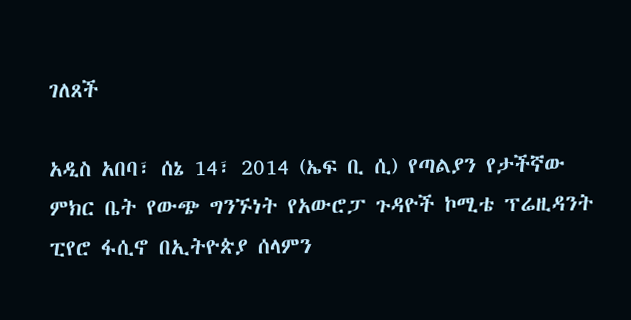ገለጸች

አዲስ አበባ፣ ሰኔ 14፣ 2014 (ኤፍ ቢ ሲ) የጣልያን የታችኛው ምክር ቤት የውጭ ግንኙነት የአውሮፓ ጉዳዮች ኮሚቴ ፕሬዚዳንት ፒየሮ ፋሲኖ በኢትዮጵያ ሰላምን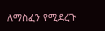ለማስፈን የሚደረጉ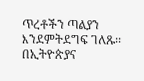ጥረቶችን ጣልያን እንደምትደግፍ ገለጹ፡፡ በኢትዮጵያና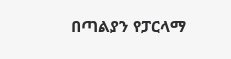በጣልያን የፓርላማ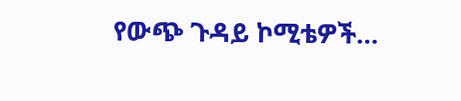የውጭ ጉዳይ ኮሚቴዎች…